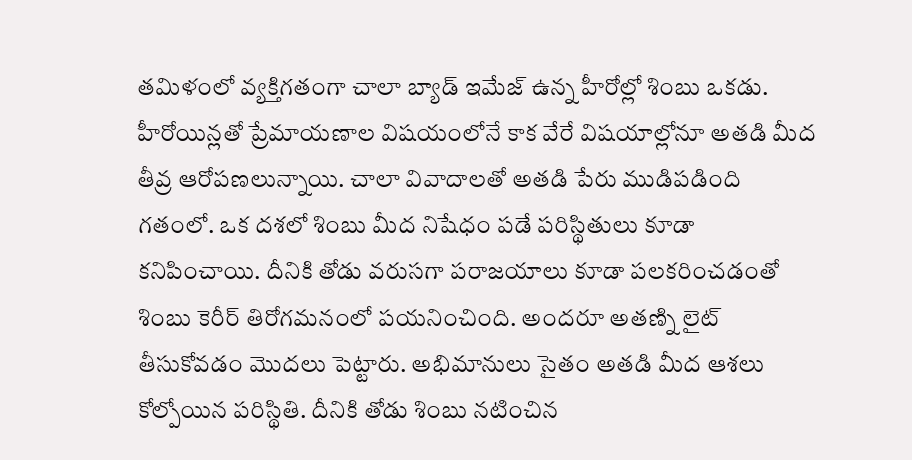తమిళంలో వ్యక్తిగతంగా చాలా బ్యాడ్ ఇమేజ్ ఉన్న హీరోల్లో శింబు ఒకడు. హీరోయిన్లతో ప్రేమాయణాల విషయంలోనే కాక వేరే విషయాల్లోనూ అతడి మీద తీవ్ర ఆరోపణలున్నాయి. చాలా వివాదాలతో అతడి పేరు ముడిపడింది గతంలో. ఒక దశలో శింబు మీద నిషేధం పడే పరిస్థితులు కూడా కనిపించాయి. దీనికి తోడు వరుసగా పరాజయాలు కూడా పలకరించడంతో శింబు కెరీర్ తిరోగమనంలో పయనించింది. అందరూ అతణ్ని లైట్ తీసుకోవడం మొదలు పెట్టారు. అభిమానులు సైతం అతడి మీద ఆశలు కోల్పోయిన పరిస్థితి. దీనికి తోడు శింబు నటించిన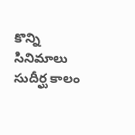కొన్ని సినిమాలు సుదీర్ఘ కాలం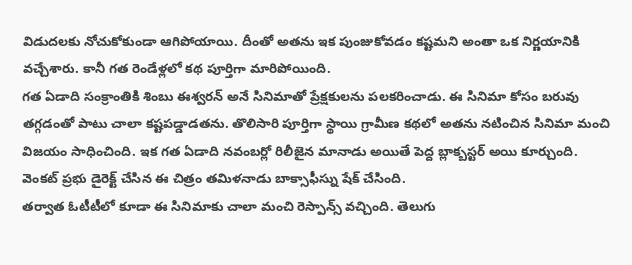విడుదలకు నోచుకోకుండా ఆగిపోయాయి. దీంతో అతను ఇక పుంజుకోవడం కష్టమని అంతా ఒక నిర్ణయానికి వచ్చేశారు. కానీ గత రెండేళ్లలో కథ పూర్తిగా మారిపోయింది.
గత ఏడాది సంక్రాంతికి శింబు ఈశ్వరన్ అనే సినిమాతో ప్రేక్షకులను పలకరించాడు. ఈ సినిమా కోసం బరువు తగ్గడంతో పాటు చాలా కష్టపడ్డాడతను. తొలిసారి పూర్తిగా స్థాయి గ్రామీణ కథలో అతను నటించిన సినిమా మంచి విజయం సాధించింది. ఇక గత ఏడాది నవంబర్లో రిలీజైన మానాడు అయితే పెద్ద బ్లాక్బస్టర్ అయి కూర్చుంది. వెంకట్ ప్రభు డైరెక్ట్ చేసిన ఈ చిత్రం తమిళనాడు బాక్సాఫీస్ను షేక్ చేసింది.
తర్వాత ఓటీటీలో కూడా ఈ సినిమాకు చాలా మంచి రెస్పాన్స్ వచ్చింది. తెలుగు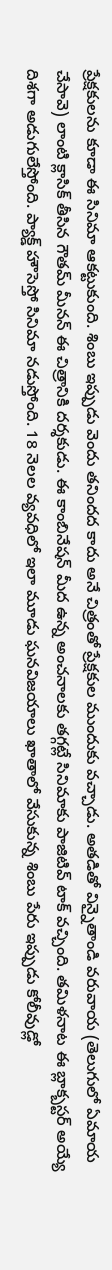ప్రేక్షకులను కూడా ఈ సినిమా ఆకట్టుకుంది. శింబు ఇప్పుడు వెందు తనిందద కాదు అనే చిత్రంతో ప్రేక్షకుల ముందుకు వచ్చాడు. అతడితో విన్నైతాండి వరువాయ (తెలుగులో ఏమాయ చేసావె) లాంటి క్లాసిక్ తీసిన గౌతమ్ మీనన్ ఈ చిత్రానికి దర్శకుడు. ఈ కాంబినేషన్ మీద ఉన్న అంచనాలకు తగ్గట్లే సినిమాకు పాజిటివ్ టాక్ వచ్చింది. తమిళనాట ఈ బ్లాక్బస్టర్ అయ్యే దిశగా అడుగులేస్తోంది. ప్యాక్డ్ హౌసెస్తో సినిమా నడుస్తోంది. 18 నెలల వ్యవధిలో ఇలా మూడు ఘనవిజయాలు ఖాతాలో వేసుకున్న శింబు పేరు ఇప్పుడు కోలీవుడ్లో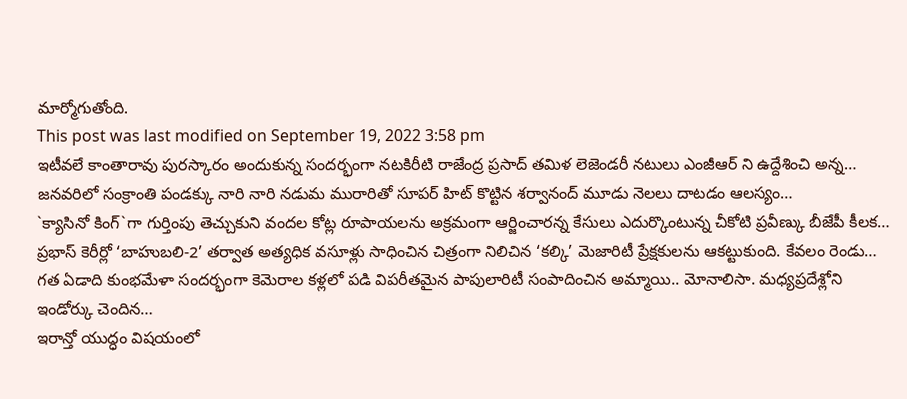మార్మోగుతోంది.
This post was last modified on September 19, 2022 3:58 pm
ఇటీవలే కాంతారావు పురస్కారం అందుకున్న సందర్భంగా నటకిరీటి రాజేంద్ర ప్రసాద్ తమిళ లెజెండరీ నటులు ఎంజీఆర్ ని ఉద్దేశించి అన్న…
జనవరిలో సంక్రాంతి పండక్కు నారి నారి నడుమ మురారితో సూపర్ హిట్ కొట్టిన శర్వానంద్ మూడు నెలలు దాటడం ఆలస్యం…
`క్యాసినో కింగ్`గా గుర్తింపు తెచ్చుకుని వందల కోట్ల రూపాయలను అక్రమంగా ఆర్జించారన్న కేసులు ఎదుర్కొంటున్న చీకోటి ప్రవీణ్కు బీజేపీ కీలక…
ప్రభాస్ కెరీర్లో ‘బాహుబలి-2’ తర్వాత అత్యధిక వసూళ్లు సాధించిన చిత్రంగా నిలిచిన ‘కల్కి’ మెజారిటీ ప్రేక్షకులను ఆకట్టుకుంది. కేవలం రెండు…
గత ఏడాది కుంభమేళా సందర్భంగా కెమెరాల కళ్లలో పడి విపరీతమైన పాపులారిటీ సంపాదించిన అమ్మాయి.. మోనాలిసా. మధ్యప్రదేశ్లోని ఇండోర్కు చెందిన…
ఇరాన్తో యుద్ధం విషయంలో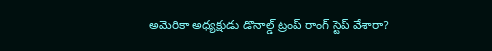అమెరికా అధ్యక్షుడు డొనాల్డ్ ట్రంప్ రాంగ్ స్టెప్ వేశారా?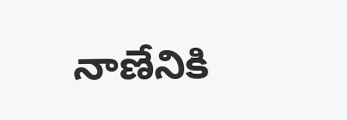నాణేనికి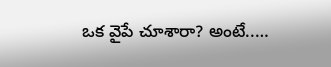ఒక వైపే చూశారా? అంటే..…